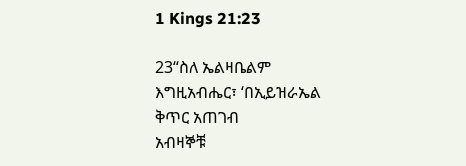1 Kings 21:23

23“ስለ ኤልዛቤልም እግዚአብሔር፣ ‘በኢይዝራኤል ቅጥር አጠገብ
አብዛኞቹ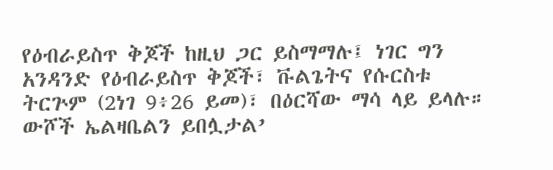የዕብራይስጥ ቅጆች ከዚህ ጋር ይስማማሉ፤ ነገር ግን አንዳንድ የዕብራይስጥ ቅጆች፣ ቩልጌትና የሱርስቱ ትርጕም (2ነገ 9፥26 ይመ)፣ በዕርሻው ማሳ ላይ ይላሉ።
ውሾች ኤልዛቤልን ይበሏታል’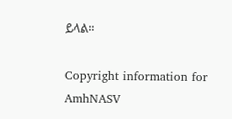ይላል።

Copyright information for AmhNASV